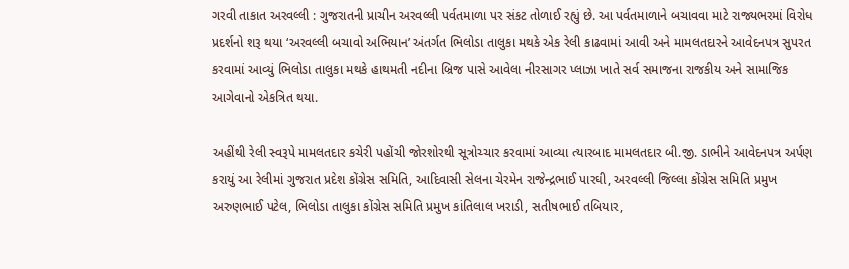ગરવી તાકાત અરવલ્લી : ગુજરાતની પ્રાચીન અરવલ્લી પર્વતમાળા પર સંકટ તોળાઈ રહ્યું છે. આ પર્વતમાળાને બચાવવા માટે રાજ્યભરમાં વિરોધ પ્રદર્શનો શરૂ થયા ‘અરવલ્લી બચાવો અભિયાન’ અંતર્ગત ભિલોડા તાલુકા મથકે એક રેલી કાઢવામાં આવી અને મામલતદારને આવેદનપત્ર સુપરત કરવામાં આવ્યું ભિલોડા તાલુકા મથકે હાથમતી નદીના બ્રિજ પાસે આવેલા નીરસાગર પ્લાઝા ખાતે સર્વ સમાજના રાજકીય અને સામાજિક આગેવાનો એકત્રિત થયા.

અહીંથી રેલી સ્વરૂપે મામલતદાર કચેરી પહોંચી જોરશોરથી સૂત્રોચ્ચાર કરવામાં આવ્યા ત્યારબાદ મામલતદાર બી.જી. ડાભીને આવેદનપત્ર અર્પણ કરાયું આ રેલીમાં ગુજરાત પ્રદેશ કોંગ્રેસ સમિતિ, આદિવાસી સેલના ચેરમેન રાજેન્દ્રભાઈ પારઘી, અરવલ્લી જિલ્લા કોંગ્રેસ સમિતિ પ્રમુખ અરુણભાઈ પટેલ, ભિલોડા તાલુકા કોંગ્રેસ સમિતિ પ્રમુખ કાંતિલાલ ખરાડી, સતીષભાઈ તબિયાર,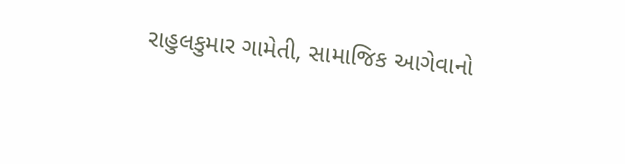રાહુલકુમાર ગામેતી, સામાજિક આગેવાનો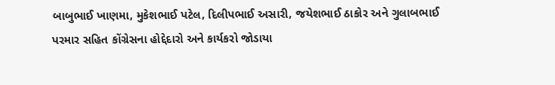બાબુભાઈ ખાણમા, મુકેશભાઈ પટેલ, દિલીપભાઈ અસારી, જયેશભાઈ ઠાકોર અને ગુલાબભાઈ પરમાર સહિત કોંગ્રેસના હોદ્દેદારો અને કાર્યકરો જોડાયા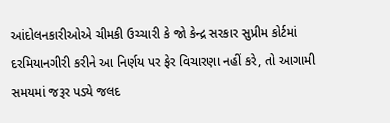આંદોલનકારીઓએ ચીમકી ઉચ્ચારી કે જો કેન્દ્ર સરકાર સુપ્રીમ કોર્ટમાં દરમિયાનગીરી કરીને આ નિર્ણય પર ફેર વિચારણા નહીં કરે, તો આગામી સમયમાં જરૂર પડ્યે જલદ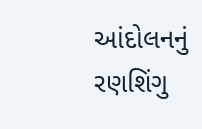આંદોલનનું રણશિંગુ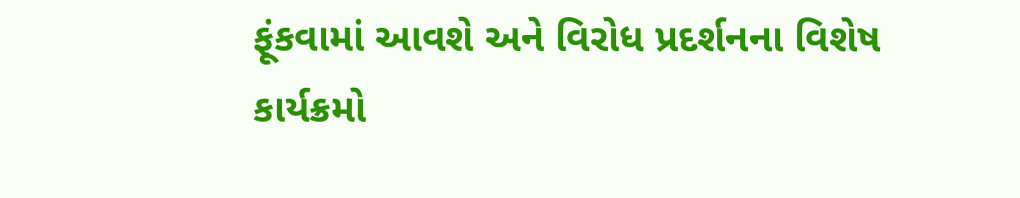ફૂંકવામાં આવશે અને વિરોધ પ્રદર્શનના વિશેષ કાર્યક્રમો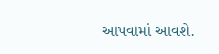આપવામાં આવશે.